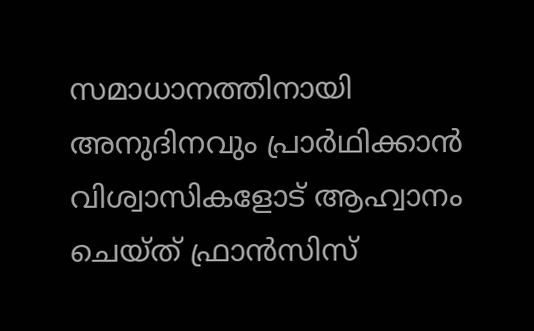സമാധാനത്തിനായി അനുദിനവും പ്രാർഥിക്കാൻ വിശ്വാസികളോട് ആഹ്വാനം ചെയ്ത് ഫ്രാൻസിസ്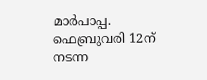മാർപാപ്പ. ഫെബ്രുവരി 12ന് നടന്ന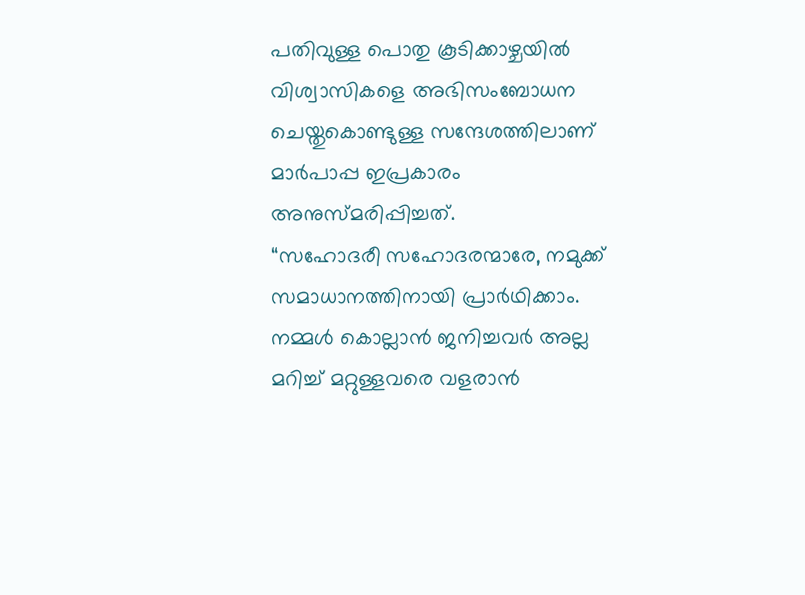പതിവുള്ള പൊതു കൂടിക്കാഴ്ചയിൽ വിശ്വാസികളെ അഭിസംബോധന ചെയ്തുകൊണ്ടുള്ള സന്ദേശത്തിലാണ് മാർപാപ്പ ഇപ്രകാരം അനുസ്മരിപ്പിച്ചത്.
“സഹോദരീ സഹോദരന്മാരേ, നമുക്ക് സമാധാനത്തിനായി പ്രാർഥിക്കാം. നമ്മൾ കൊല്ലാൻ ജനിച്ചവർ അല്ല മറിച്ച് മറ്റുള്ളവരെ വളരാൻ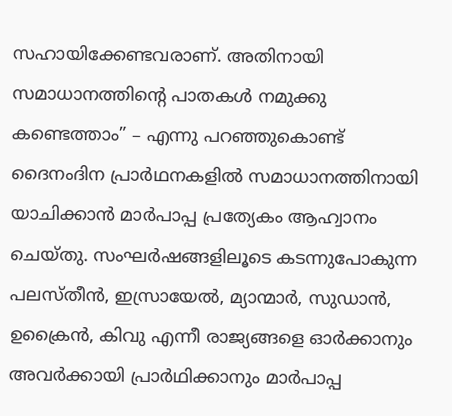സഹായിക്കേണ്ടവരാണ്. അതിനായി സമാധാനത്തിന്റെ പാതകൾ നമുക്കു കണ്ടെത്താം” – എന്നു പറഞ്ഞുകൊണ്ട് ദൈനംദിന പ്രാർഥനകളിൽ സമാധാനത്തിനായി യാചിക്കാൻ മാർപാപ്പ പ്രത്യേകം ആഹ്വാനം ചെയ്തു. സംഘർഷങ്ങളിലൂടെ കടന്നുപോകുന്ന പലസ്തീൻ, ഇസ്രായേൽ, മ്യാന്മാർ, സുഡാൻ, ഉക്രൈൻ, കിവു എന്നീ രാജ്യങ്ങളെ ഓർക്കാനും അവർക്കായി പ്രാർഥിക്കാനും മാർപാപ്പ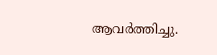ആവർത്തിച്ചു.